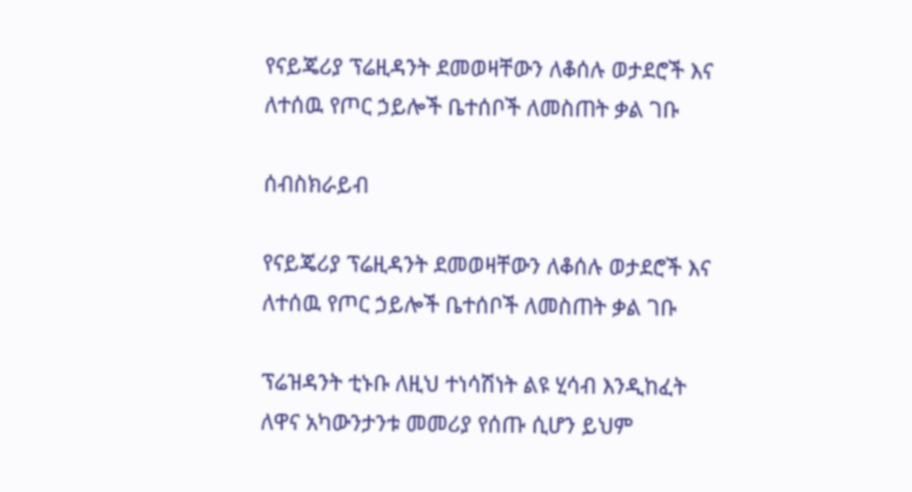የናይጄሪያ ፕሬዚዳንት ደመወዛቸውን ለቆሰሉ ወታደሮች እና ለተሰዉ የጦር ኃይሎች ቤተሰቦች ለመስጠት ቃል ገቡ

ሰብስክራይብ

የናይጄሪያ ፕሬዚዳንት ደመወዛቸውን ለቆሰሉ ወታደሮች እና ለተሰዉ የጦር ኃይሎች ቤተሰቦች ለመስጠት ቃል ገቡ

ፕሬዝዳንት ቲኑቡ ለዚህ ተነሳሽነት ልዩ ሂሳብ እንዲከፈት ለዋና አካውንታንቱ መመሪያ የሰጡ ሲሆን ይህም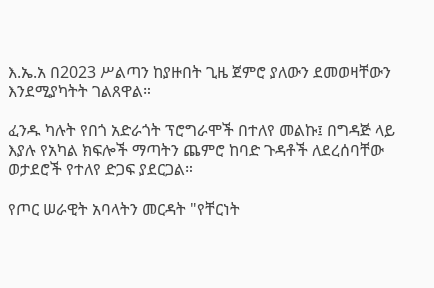እ.ኤ.አ በ2023 ሥልጣን ከያዙበት ጊዜ ጀምሮ ያለውን ደመወዛቸውን እንደሚያካትት ገልጸዋል።

ፈንዱ ካሉት የበጎ አድራጎት ፕሮግራሞች በተለየ መልኩ፤ በግዳጅ ላይ እያሉ የአካል ክፍሎች ማጣትን ጨምሮ ከባድ ጉዳቶች ለደረሰባቸው ወታደሮች የተለየ ድጋፍ ያደርጋል።

የጦር ሠራዊት አባላትን መርዳት "የቸርነት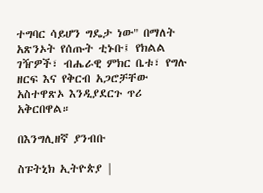ተግባር ሳይሆን ግዴታ ነው" በማለት አጽንኦት የሰጡት ቲኑቡ፤ የክልል ገዥዎች፣ ብሔራዊ ምክር ቤቱ፣ የግሉ ዘርፍ እና የቅርብ አጋሮቻቸው አስተዋጽኦ እንዲያደርጉ ጥሪ አቅርበዋል።

በእንግሊዘኛ ያንብቡ

ስፑትኒክ ኢትዮጵያ |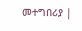መተግበሪያ |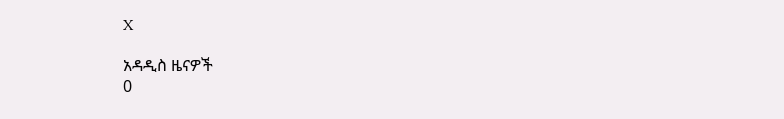X

አዳዲስ ዜናዎች
0